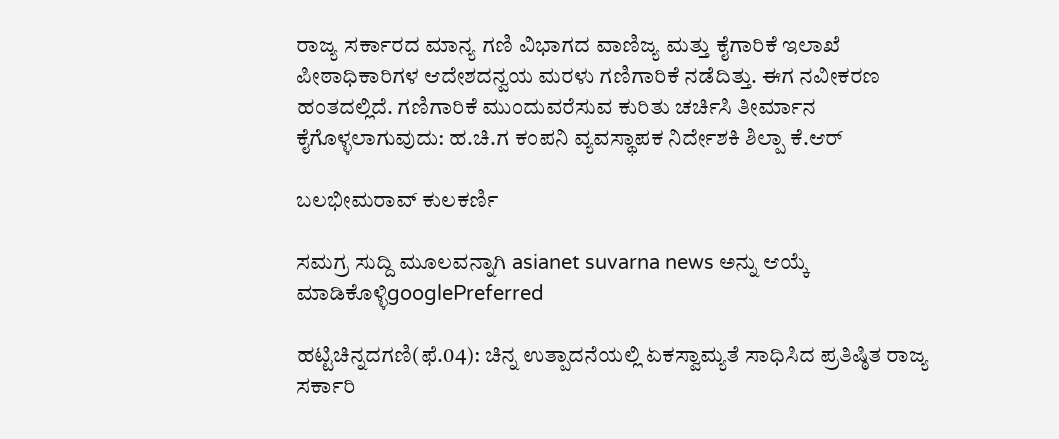ರಾಜ್ಯ ಸರ್ಕಾರದ ಮಾನ್ಯ ಗಣಿ ವಿಭಾಗದ ವಾಣಿಜ್ಯ ಮತ್ತು ಕೈಗಾರಿಕೆ ಇಲಾಖೆ ಪೀಠಾಧಿಕಾರಿಗಳ ಆದೇಶದನ್ವಯ ಮರಳು ಗಣಿಗಾರಿಕೆ ನಡೆದಿತ್ತು. ಈಗ ನವೀಕರಣ ಹಂತದಲ್ಲಿದೆ. ಗಣಿಗಾರಿಕೆ ಮುಂದುವರೆಸುವ ಕುರಿತು ಚರ್ಚಿಸಿ ತೀರ್ಮಾನ ಕೈಗೊಳ್ಳಲಾಗುವುದು: ಹ.ಚಿ.ಗ ಕಂಪನಿ ವ್ಯವಸ್ಥಾಪಕ ನಿರ್ದೇಶಕಿ ಶಿಲ್ಪಾ ಕೆ.ಆರ್

ಬಲಭೀಮರಾವ್ ಕುಲಕರ್ಣಿ

ಸಮಗ್ರ ಸುದ್ದಿ ಮೂಲವನ್ನಾಗಿ asianet suvarna news ಅನ್ನು ಆಯ್ಕೆ ಮಾಡಿಕೊಳ್ಳಿgooglePreferred

ಹಟ್ಟಿಚಿನ್ನದಗಣಿ(ಫೆ.04): ಚಿನ್ನ ಉತ್ಪಾದನೆಯಲ್ಲಿ ಏಕಸ್ವಾಮ್ಯತೆ ಸಾಧಿಸಿದ ಪ್ರತಿಷ್ಠಿತ ರಾಜ್ಯ ಸರ್ಕಾರಿ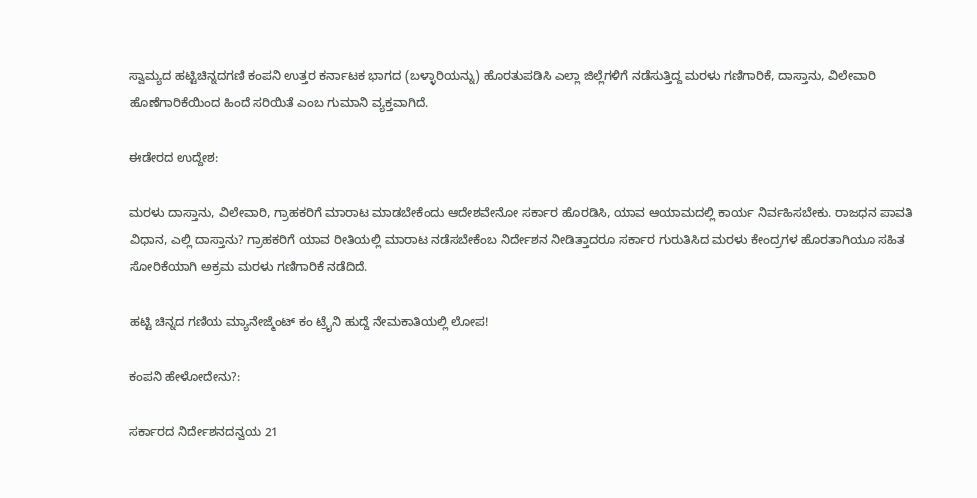ಸ್ವಾಮ್ಯದ ಹಟ್ಟಿಚಿನ್ನದಗಣಿ ಕಂಪನಿ ಉತ್ತರ ಕರ್ನಾಟಕ ಭಾಗದ (ಬಳ್ಳಾರಿಯನ್ನು) ಹೊರತುಪಡಿಸಿ ಎಲ್ಲಾ ಜಿಲ್ಲೆಗಳಿಗೆ ನಡೆಸುತ್ತಿದ್ದ ಮರಳು ಗಣಿಗಾರಿಕೆ, ದಾಸ್ತಾನು, ವಿಲೇವಾರಿ ಹೊಣೆಗಾರಿಕೆಯಿಂದ ಹಿಂದೆ ಸರಿಯಿತೆ ಎಂಬ ಗುಮಾನಿ ವ್ಯಕ್ತವಾಗಿದೆ.

ಈಡೇರದ ಉದ್ದೇಶ:

ಮರಳು ದಾಸ್ತಾನು, ವಿಲೇವಾರಿ, ಗ್ರಾಹಕರಿಗೆ ಮಾರಾಟ ಮಾಡಬೇಕೆಂದು ಆದೇಶವೇನೋ ಸರ್ಕಾರ ಹೊರಡಿಸಿ, ಯಾವ ಆಯಾಮದಲ್ಲಿ ಕಾರ್ಯ ನಿರ್ವಹಿಸಬೇಕು. ರಾಜಧನ ಪಾವತಿ ವಿಧಾನ, ಎಲ್ಲಿ ದಾಸ್ತಾನು? ಗ್ರಾಹಕರಿಗೆ ಯಾವ ರೀತಿಯಲ್ಲಿ ಮಾರಾಟ ನಡೆಸಬೇಕೆಂಬ ನಿರ್ದೇಶನ ನೀಡಿತ್ತಾದರೂ ಸರ್ಕಾರ ಗುರುತಿಸಿದ ಮರಳು ಕೇಂದ್ರಗಳ ಹೊರತಾಗಿಯೂ ಸಹಿತ ಸೋರಿಕೆಯಾಗಿ ಅಕ್ರಮ ಮರಳು ಗಣಿಗಾರಿಕೆ ನಡೆದಿದೆ.

ಹಟ್ಟಿ ಚಿನ್ನದ ಗಣಿಯ ಮ್ಯಾನೇಜ್ಮೆಂಟ್ ಕಂ ಟ್ರೈನಿ ಹುದ್ದೆ ನೇಮಕಾತಿಯಲ್ಲಿ ಲೋಪ!

ಕಂಪನಿ ಹೇಳೋದೇನು?:

ಸರ್ಕಾರದ ನಿರ್ದೇಶನದನ್ವಯ 21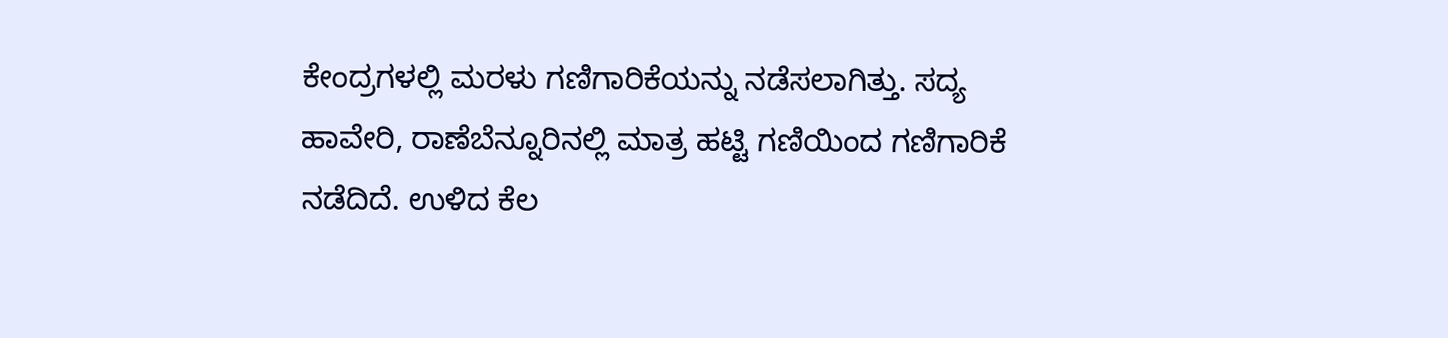ಕೇಂದ್ರಗಳಲ್ಲಿ ಮರಳು ಗಣಿಗಾರಿಕೆಯನ್ನು ನಡೆಸಲಾಗಿತ್ತು. ಸದ್ಯ ಹಾವೇರಿ, ರಾಣೆಬೆನ್ನೂರಿನಲ್ಲಿ ಮಾತ್ರ ಹಟ್ಟಿ ಗಣಿಯಿಂದ ಗಣಿಗಾರಿಕೆ ನಡೆದಿದೆ. ಉಳಿದ ಕೆಲ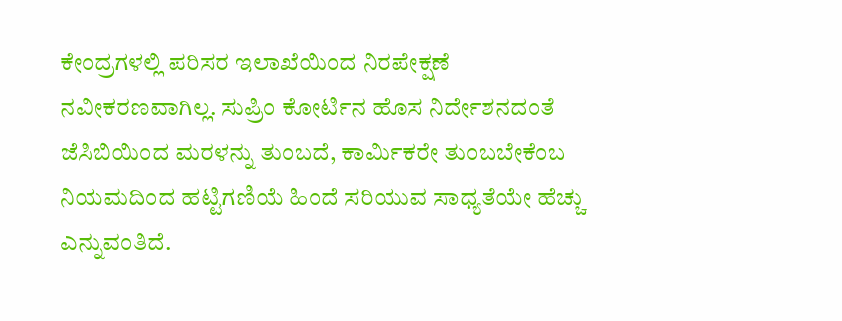ಕೇಂದ್ರಗಳಲ್ಲಿ ಪರಿಸರ ಇಲಾಖೆಯಿಂದ ನಿರಪೇಕ್ಷಣೆ ನವೀಕರಣವಾಗಿಲ್ಲ. ಸುಪ್ರಿಂ ಕೋರ್ಟಿನ ಹೊಸ ನಿರ್ದೇಶನದಂತೆ ಜೆಸಿಬಿಯಿಂದ ಮರಳನ್ನು ತುಂಬದೆ, ಕಾರ್ಮಿಕರೇ ತುಂಬಬೇಕೆಂಬ ನಿಯಮದಿಂದ ಹಟ್ಟಿಗಣಿಯೆ ಹಿಂದೆ ಸರಿಯುವ ಸಾಧ್ಯತೆಯೇ ಹೆಚ್ಚು ಎನ್ನುವಂತಿದೆ.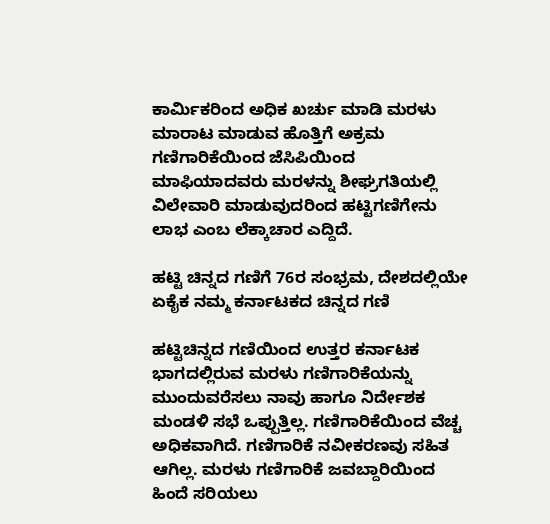ಕಾರ್ಮಿಕರಿಂದ ಅಧಿಕ ಖರ್ಚು ಮಾಡಿ ಮರಳು ಮಾರಾಟ ಮಾಡುವ ಹೊತ್ತಿಗೆ ಅಕ್ರಮ ಗಣಿಗಾರಿಕೆಯಿಂದ ಜೆಸಿಪಿಯಿಂದ ಮಾಫಿಯಾದವರು ಮರಳನ್ನು ಶೀಘ್ರಗತಿಯಲ್ಲಿ ವಿಲೇವಾರಿ ಮಾಡುವುದರಿಂದ ಹಟ್ಟಿಗಣಿಗೇನು ಲಾಭ ಎಂಬ ಲೆಕ್ಕಾಚಾರ ಎದ್ದಿದೆ.

ಹಟ್ಟಿ ಚಿನ್ನದ ಗಣಿಗೆ 76ರ ಸಂಭ್ರಮ, ದೇಶದಲ್ಲಿಯೇ ಏಕೈಕ ನಮ್ಮ ಕರ್ನಾಟಕದ ಚಿನ್ನದ ಗಣಿ

ಹಟ್ಟಿಚಿನ್ನದ ಗಣಿಯಿಂದ ಉತ್ತರ ಕರ್ನಾಟಕ ಭಾಗದಲ್ಲಿರುವ ಮರಳು ಗಣಿಗಾರಿಕೆಯನ್ನು ಮುಂದುವರೆಸಲು ನಾವು ಹಾಗೂ ನಿರ್ದೇಶಕ ಮಂಡಳಿ ಸಭೆ ಒಪ್ಪುತ್ತಿಲ್ಲ. ಗಣಿಗಾರಿಕೆಯಿಂದ ವೆಚ್ಚ ಅಧಿಕವಾಗಿದೆ. ಗಣಿಗಾರಿಕೆ ನವೀಕರಣವು ಸಹಿತ ಆಗಿಲ್ಲ. ಮರಳು ಗಣಿಗಾರಿಕೆ ಜವಬ್ದಾರಿಯಿಂದ ಹಿಂದೆ ಸರಿಯಲು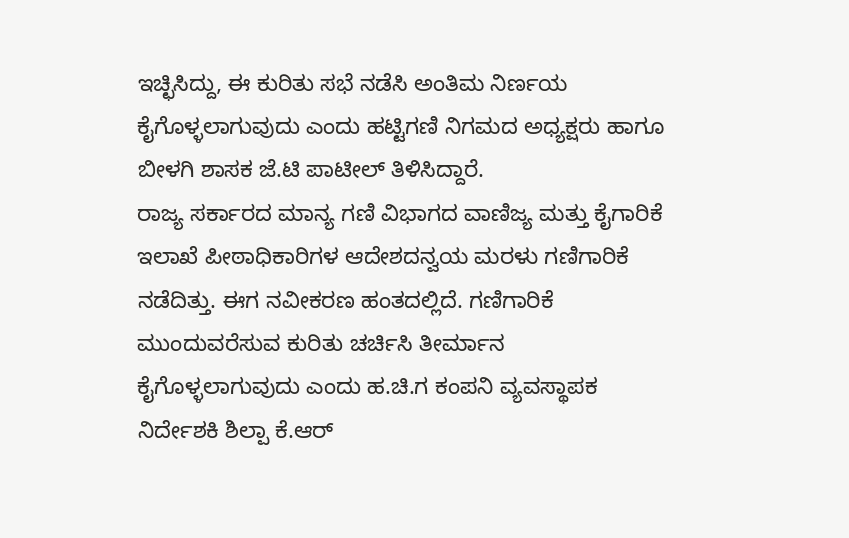ಇಚ್ಛಿಸಿದ್ದು, ಈ ಕುರಿತು ಸಭೆ ನಡೆಸಿ ಅಂತಿಮ ನಿರ್ಣಯ ಕೈಗೊಳ್ಳಲಾಗುವುದು ಎಂದು ಹಟ್ಟಿಗಣಿ ನಿಗಮದ ಅಧ್ಯಕ್ಷರು ಹಾಗೂ ಬೀಳಗಿ ಶಾಸಕ ಜೆ.ಟಿ ಪಾಟೀಲ್ ತಿಳಿಸಿದ್ದಾರೆ.
ರಾಜ್ಯ ಸರ್ಕಾರದ ಮಾನ್ಯ ಗಣಿ ವಿಭಾಗದ ವಾಣಿಜ್ಯ ಮತ್ತು ಕೈಗಾರಿಕೆ ಇಲಾಖೆ ಪೀಠಾಧಿಕಾರಿಗಳ ಆದೇಶದನ್ವಯ ಮರಳು ಗಣಿಗಾರಿಕೆ ನಡೆದಿತ್ತು. ಈಗ ನವೀಕರಣ ಹಂತದಲ್ಲಿದೆ. ಗಣಿಗಾರಿಕೆ ಮುಂದುವರೆಸುವ ಕುರಿತು ಚರ್ಚಿಸಿ ತೀರ್ಮಾನ ಕೈಗೊಳ್ಳಲಾಗುವುದು ಎಂದು ಹ.ಚಿ.ಗ ಕಂಪನಿ ವ್ಯವಸ್ಥಾಪಕ ನಿರ್ದೇಶಕಿ ಶಿಲ್ಪಾ ಕೆ.ಆರ್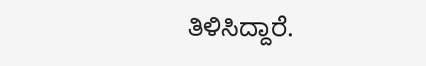ತಿಳಿಸಿದ್ದಾರೆ.